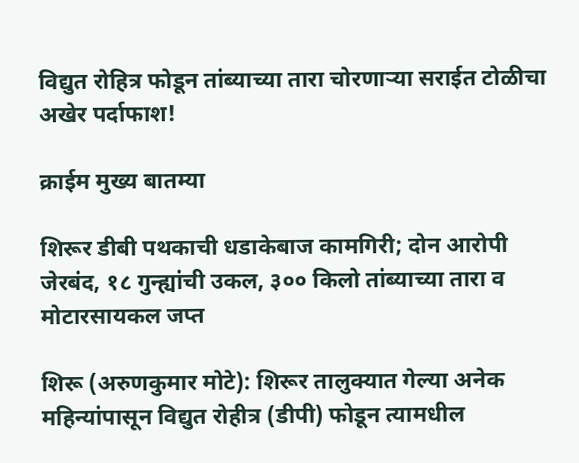विद्युत रोहित्र फोडून तांब्याच्या तारा चोरणाऱ्या सराईत टोळीचा अखेर पर्दाफाश!

क्राईम मुख्य बातम्या

शिरूर डीबी पथकाची धडाकेबाज कामगिरी; दोन आरोपी जेरबंद, १८ गुन्ह्यांची उकल, ३०० किलो तांब्याच्या तारा व मोटारसायकल जप्त

शिरू (अरुणकुमार मोटे): शिरूर तालुक्यात गेल्या अनेक महिन्यांपासून विद्युत रोहीत्र (डीपी) फोडून त्यामधील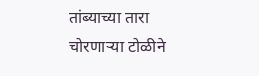तांब्याच्या तारा चोरणाऱ्या टोळीने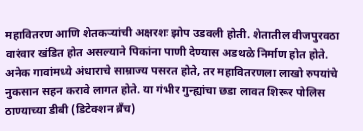महावितरण आणि शेतकऱ्यांची अक्षरशः झोप उडवली होती. शेतातील वीजपुरवठा वारंवार खंडित होत असल्याने पिकांना पाणी देण्यास अडथळे निर्माण होत होते. अनेक गावांमध्ये अंधाराचे साम्राज्य पसरत होते, तर महावितरणला लाखो रुपयांचे नुकसान सहन करावे लागत होते. या गंभीर गुन्ह्यांचा छडा लावत शिरूर पोलिस ठाण्याच्या डीबी (डिटेक्शन ब्रँच)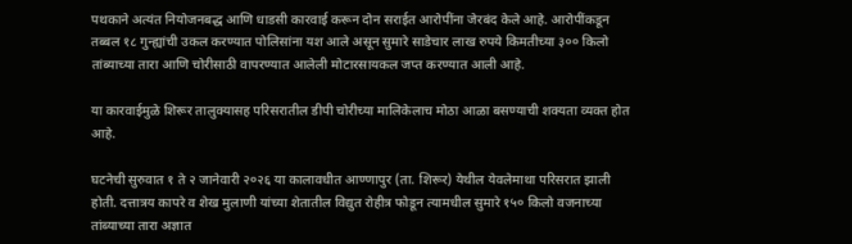पथकाने अत्यंत नियोजनबद्ध आणि धाडसी कारवाई करून दोन सराईत आरोपींना जेरबंद केले आहे. आरोपींकडून तब्बल १८ गुन्ह्यांची उकल करण्यात पोलिसांना यश आले असून सुमारे साडेचार लाख रुपये किमतीच्या ३०० किलो तांब्याच्या तारा आणि चोरीसाठी वापरण्यात आलेली मोटारसायकल जप्त करण्यात आली आहे.

या कारवाईमुळे शिरूर तालुक्यासह परिसरातील डीपी चोरीच्या मालिकेलाच मोठा आळा बसण्याची शक्यता व्यक्त होत आहे.

घटनेची सुरुवात १ ते २ जानेवारी २०२६ या कालावधीत आण्णापुर (ता. शिरूर) येथील येवलेमाथा परिसरात झाली होती. दत्तात्रय कापरे व शेख मुलाणी यांच्या शेतातील विद्युत रोहीत्र फोडून त्यामधील सुमारे १५० किलो वजनाच्या तांब्याच्या तारा अज्ञात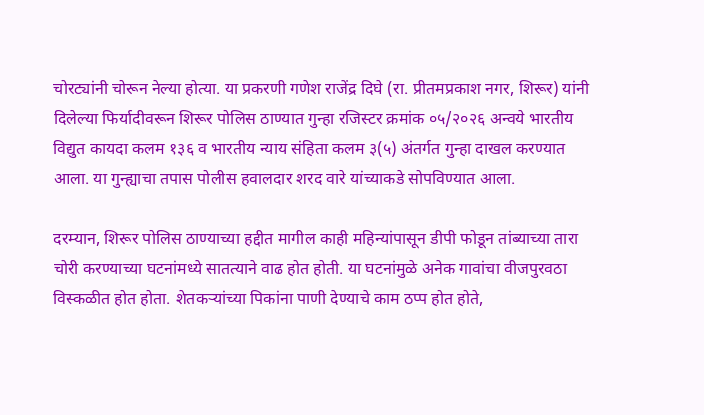चोरट्यांनी चोरून नेल्या होत्या. या प्रकरणी गणेश राजेंद्र दिघे (रा. प्रीतमप्रकाश नगर, शिरूर) यांनी दिलेल्या फिर्यादीवरून शिरूर पोलिस ठाण्यात गुन्हा रजिस्टर क्रमांक ०५/२०२६ अन्वये भारतीय विद्युत कायदा कलम १३६ व भारतीय न्याय संहिता कलम ३(५) अंतर्गत गुन्हा दाखल करण्यात आला. या गुन्ह्याचा तपास पोलीस हवालदार शरद वारे यांच्याकडे सोपविण्यात आला.

दरम्यान, शिरूर पोलिस ठाण्याच्या हद्दीत मागील काही महिन्यांपासून डीपी फोडून तांब्याच्या तारा चोरी करण्याच्या घटनांमध्ये सातत्याने वाढ होत होती. या घटनांमुळे अनेक गावांचा वीजपुरवठा विस्कळीत होत होता. शेतकऱ्यांच्या पिकांना पाणी देण्याचे काम ठप्प होत होते,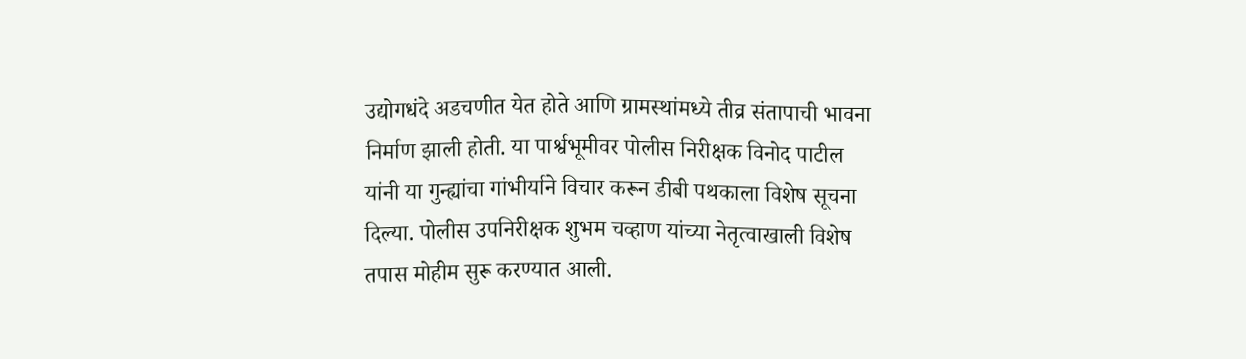उद्योगधंदे अडचणीत येत होते आणि ग्रामस्थांमध्ये तीव्र संतापाची भावना निर्माण झाली होती. या पार्श्वभूमीवर पोलीस निरीक्षक विनोद पाटील यांनी या गुन्ह्यांचा गांभीर्याने विचार करून डीबी पथकाला विशेष सूचना दिल्या. पोलीस उपनिरीक्षक शुभम चव्हाण यांच्या नेतृत्वाखाली विशेष तपास मोहीम सुरू करण्यात आली.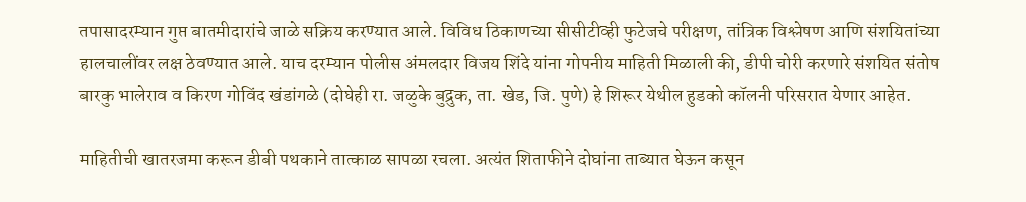तपासादरम्यान गुप्त बातमीदारांचे जाळे सक्रिय करण्यात आले. विविध ठिकाणच्या सीसीटीव्ही फुटेजचे परीक्षण, तांत्रिक विश्लेषण आणि संशयितांच्या हालचालींवर लक्ष ठेवण्यात आले. याच दरम्यान पोलीस अंमलदार विजय शिंदे यांना गोपनीय माहिती मिळाली की, डीपी चोरी करणारे संशयित संतोष बारकु भालेराव व किरण गोविंद खंडांगळे (दोघेही रा. जळुके बुद्रुक, ता. खेड, जि. पुणे) हे शिरूर येथील हुडको कॉलनी परिसरात येणार आहेत.

माहितीची खातरजमा करून डीबी पथकाने तात्काळ सापळा रचला. अत्यंत शिताफीने दोघांना ताब्यात घेऊन कसून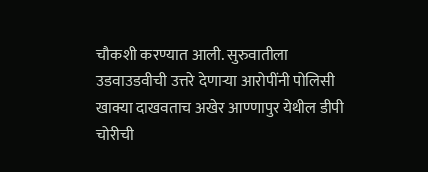चौकशी करण्यात आली. सुरुवातीला उडवाउडवीची उत्तरे देणाऱ्या आरोपींनी पोलिसी खाक्या दाखवताच अखेर आण्णापुर येथील डीपी चोरीची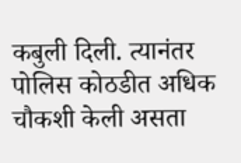कबुली दिली. त्यानंतर पोलिस कोठडीत अधिक चौकशी केली असता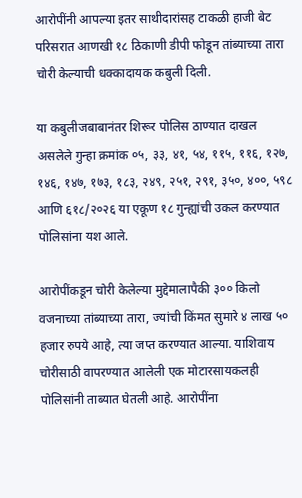आरोपींनी आपल्या इतर साथीदारांसह टाकळी हाजी बेट परिसरात आणखी १८ ठिकाणी डीपी फोडून तांब्याच्या तारा चोरी केल्याची धक्कादायक कबुली दिली.

या कबुलीजबाबानंतर शिरूर पोलिस ठाण्यात दाखल असलेले गुन्हा क्रमांक ०५, ३३, ४१, ५४, ११५, ११६, १२७, १४६, १४७, १७३, १८३, २४९, २५१, २९१, ३५०, ४००, ५९८ आणि ६१८/२०२६ या एकूण १८ गुन्ह्यांची उकल करण्यात पोलिसांना यश आले.

आरोपींकडून चोरी केलेल्या मुद्देमालापैकी ३०० किलो वजनाच्या तांब्याच्या तारा, ज्यांची किंमत सुमारे ४ लाख ५० हजार रुपये आहे, त्या जप्त करण्यात आल्या. याशिवाय चोरीसाठी वापरण्यात आलेली एक मोटारसायकलही पोलिसांनी ताब्यात घेतली आहे. आरोपींना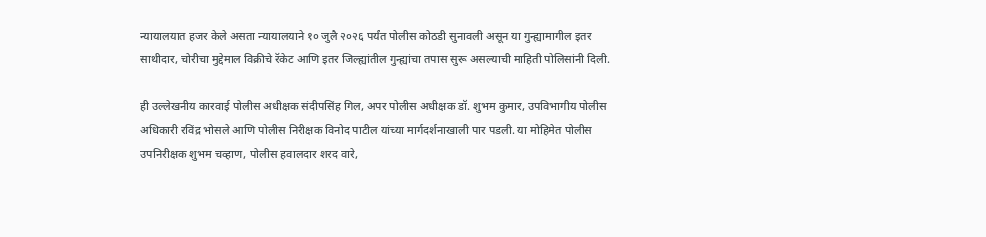न्यायालयात हजर केले असता न्यायालयाने १० जुलै २०२६ पर्यंत पोलीस कोठडी सुनावली असून या गुन्ह्यामागील इतर साथीदार, चोरीचा मुद्देमाल विक्रीचे रॅकेट आणि इतर जिल्ह्यांतील गुन्ह्यांचा तपास सुरू असल्याची माहिती पोलिसांनी दिली.

ही उल्लेखनीय कारवाई पोलीस अधीक्षक संदीपसिंह गिल, अपर पोलीस अधीक्षक डॉ. शुभम कुमार, उपविभागीय पोलीस अधिकारी रविंद्र भोसले आणि पोलीस निरीक्षक विनोद पाटील यांच्या मार्गदर्शनाखाली पार पडली. या मोहिमेत पोलीस उपनिरीक्षक शुभम चव्हाण, पोलीस हवालदार शरद वारे,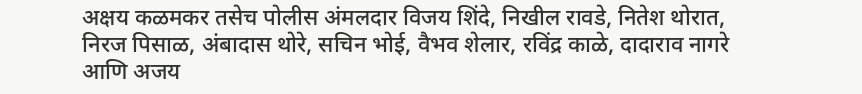अक्षय कळमकर तसेच पोलीस अंमलदार विजय शिंदे, निखील रावडे, नितेश थोरात, निरज पिसाळ, अंबादास थोरे, सचिन भोई, वैभव शेलार, रविंद्र काळे, दादाराव नागरे आणि अजय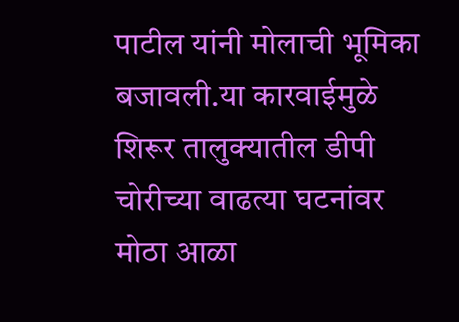पाटील यांनी मोलाची भूमिका बजावली.या कारवाईमुळे शिरूर तालुक्यातील डीपी चोरीच्या वाढत्या घटनांवर मोठा आळा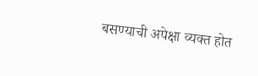बसण्याची अपेक्षा व्यक्त होत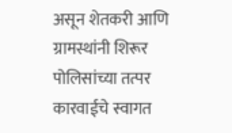असून शेतकरी आणि ग्रामस्थांनी शिरूर पोलिसांच्या तत्पर कारवाईचे स्वागत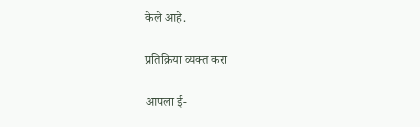केले आहे.

प्रतिक्रिया व्यक्त करा

आपला ई-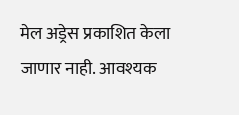मेल अड्रेस प्रकाशित केला जाणार नाही. आवश्यक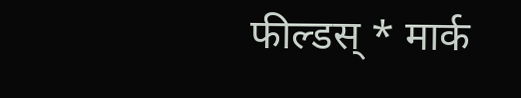फील्डस् * मार्क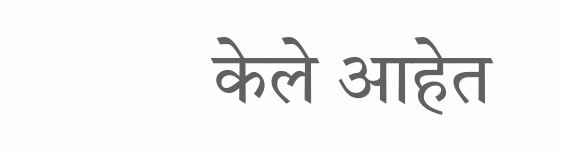केले आहेत